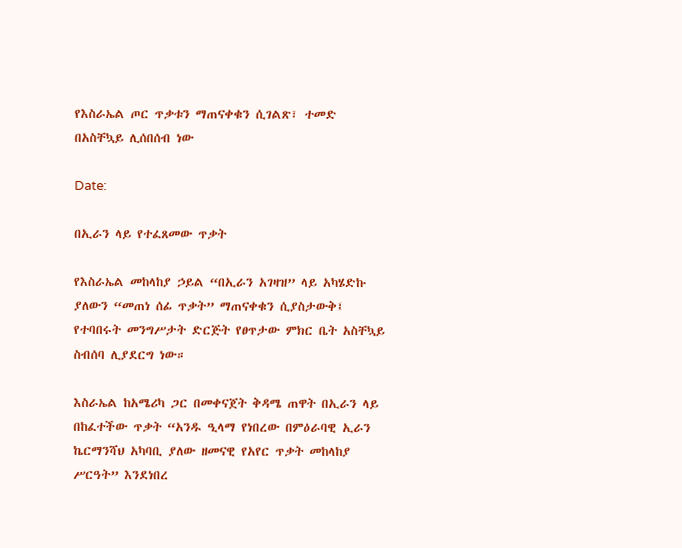የእስራኤል ጦር ጥቃቱን ማጠናቀቁን ሲገልጽ፣ ተመድ በአስቸኳይ ሊሰበሰብ ነው

Date:

በኢራን ላይ የተፈጸመው ጥቃት

የእስራኤል መከላከያ ኃይል “በኢራን አገዛዝ” ላይ አካሄድኩ ያለውን “መጠነ ሰፊ ጥቃት” ማጠናቀቁን ሲያስታውቅ፤ የተባበሩት መንግሥታት ድርጅት የፀጥታው ምክር ቤት አስቸኳይ ስብሰባ ሊያደርግ ነው።

እስራኤል ከአሜሪካ ጋር በመቀናጀት ቅዳሜ ጠዋት በኢራን ላይ በከፈተችው ጥቃት “አንዱ ዒላማ የነበረው በምዕራባዊ ኢራን ኬርማንሻህ አካባቢ ያለው ዘመናዊ የአየር ጥቃት መከላከያ ሥርዓት” እንደነበረ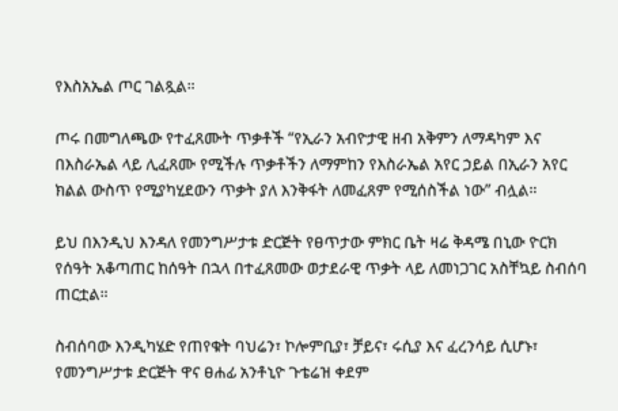የእስአኤል ጦር ገልጿል።

ጦሩ በመግለጫው የተፈጸሙት ጥቃቶች “የኢራን አብዮታዊ ዘብ አቅምን ለማዳካም እና በእስራኤል ላይ ሊፈጸሙ የሚችሉ ጥቃቶችን ለማምከን የእስራኤል አየር ኃይል በኢራን አየር ክልል ውስጥ የሚያካሂደውን ጥቃት ያለ እንቅፋት ለመፈጸም የሚሰስችል ነው” ብሏል።

ይህ በእንዲህ እንዳለ የመንግሥታቱ ድርጅት የፀጥታው ምክር ቤት ዛሬ ቅዳሜ በኒው ዮርክ የሰዓት አቆጣጠር ከሰዓት በኋላ በተፈጸመው ወታደራዊ ጥቃት ላይ ለመነጋገር አስቸኳይ ስብሰባ ጠርቷል።

ስብሰባው እንዲካሄድ የጠየቁት ባህሬን፣ ኮሎምቢያ፣ ቻይና፣ ሩሲያ እና ፈረንሳይ ሲሆኑ፣ የመንግሥታቱ ድርጅት ዋና ፀሐፊ አንቶኒዮ ጉቴሬዝ ቀደም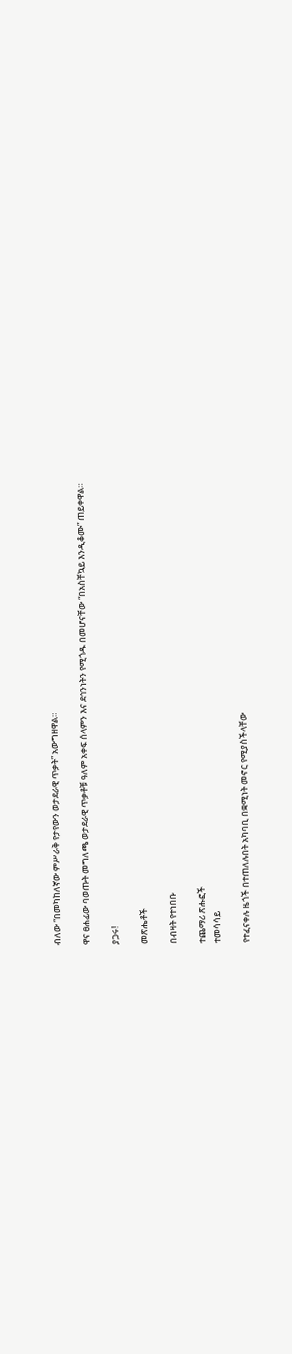ብለው “በመካከለኛው ምሥራቅ የታየውን ወታደራዊ ጥቃት” አውግዘዋል።

ዋና ፀሐፊው ባወጡት መግለጫ ወታደራዊ ጥቃቶቹ ዓለም አቀፍ ሰላምን እና ደኅንነትን የሚጎዱ በመሆናቸው “በአስቸኳይ እንዲቆሙ” ጠይቀዋል።

ያጋሩ!

መጽሔቶች

በብዛት የተነበቡ

ተጨማሪ ጽሑፎች
ተመሳሳይ

የተፈናቀሉ ዜጎች በተጠለሉበት አካባቢ በቋሚነት መኖር የሚያስችላቸው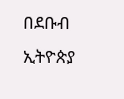በደቡብ ኢትዮጵያ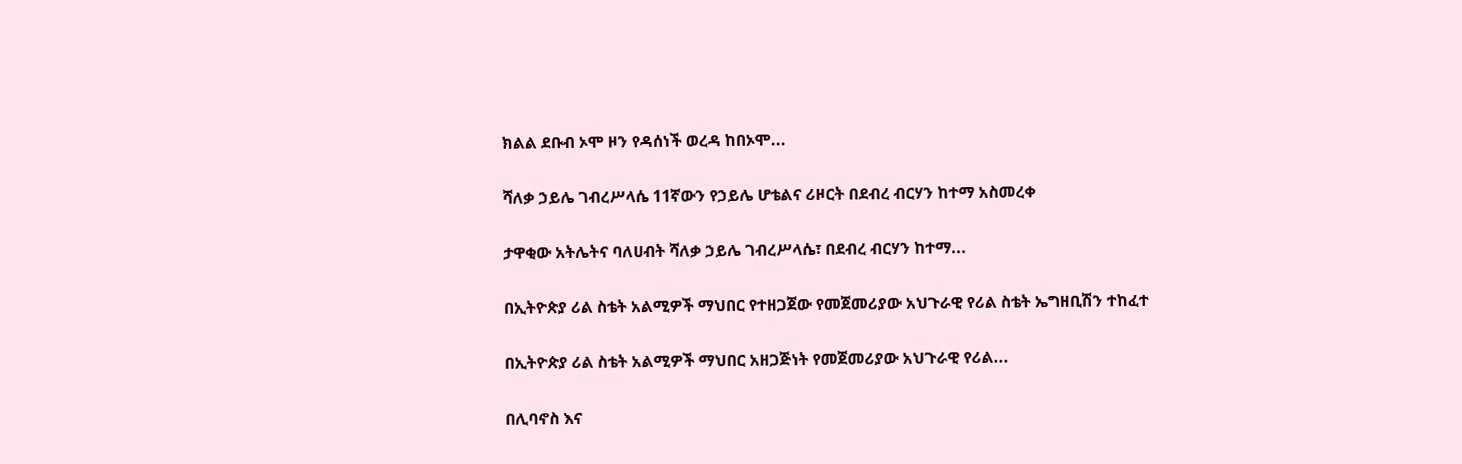ክልል ደቡብ ኦሞ ዞን የዳሰነች ወረዳ ከበኦሞ...

ሻለቃ ኃይሌ ገብረሥላሴ 11ኛውን የኃይሌ ሆቴልና ሪዞርት በደብረ ብርሃን ከተማ አስመረቀ

ታዋቂው አትሌትና ባለሀብት ሻለቃ ኃይሌ ገብረሥላሴ፣ በደብረ ብርሃን ከተማ...

በኢትዮጵያ ሪል ስቴት አልሚዎች ማህበር የተዘጋጀው የመጀመሪያው አህጉራዊ የሪል ስቴት ኤግዘቢሽን ተከፈተ

በኢትዮጵያ ሪል ስቴት አልሚዎች ማህበር አዘጋጅነት የመጀመሪያው አህጉራዊ የሪል...

በሊባኖስ እና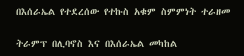በእሰራኤል የተደረሰው የተኩስ አቁም ስምምነት ተራዘመ

ትራምፕ በሊባኖስ እና በእሰራኤል መካከል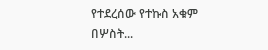የተደረሰው የተኩስ አቁም በሦስት...